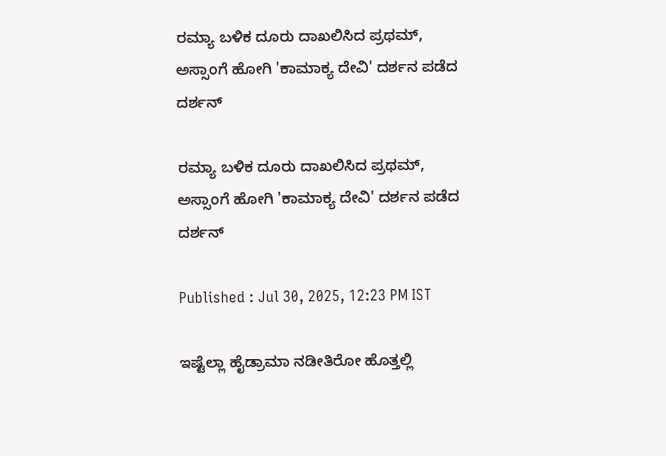ರಮ್ಯಾ ಬಳಿಕ ದೂರು ದಾಖಲಿಸಿದ ಪ್ರಥಮ್, ಅಸ್ಸಾಂಗೆ ಹೋಗಿ 'ಕಾಮಾಕ್ಯ ದೇವಿ' ದರ್ಶನ ಪಡೆದ ದರ್ಶನ್

ರಮ್ಯಾ ಬಳಿಕ ದೂರು ದಾಖಲಿಸಿದ ಪ್ರಥಮ್, ಅಸ್ಸಾಂಗೆ ಹೋಗಿ 'ಕಾಮಾಕ್ಯ ದೇವಿ' ದರ್ಶನ ಪಡೆದ ದರ್ಶನ್

Published : Jul 30, 2025, 12:23 PM IST

ಇಷ್ಟೆಲ್ಲಾ ಹೈಡ್ರಾಮಾ ನಡೀತಿರೋ ಹೊತ್ತಲ್ಲಿ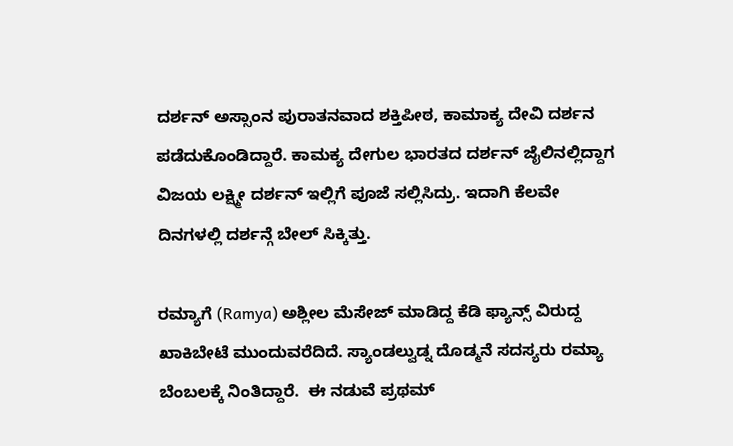ದರ್ಶನ್ ಅಸ್ಸಾಂನ ಪುರಾತನವಾದ ಶಕ್ತಿಪೀಠ, ಕಾಮಾಕ್ಯ ದೇವಿ ದರ್ಶನ ಪಡೆದುಕೊಂಡಿದ್ದಾರೆ. ಕಾಮಕ್ಯ ದೇಗುಲ ಭಾರತದ ದರ್ಶನ್ ಜೈಲಿನಲ್ಲಿದ್ದಾಗ ವಿಜಯ ಲಕ್ಷ್ಮೀ ದರ್ಶನ್ ಇಲ್ಲಿಗೆ ಪೂಜೆ ಸಲ್ಲಿಸಿದ್ರು. ಇದಾಗಿ ಕೆಲವೇ ದಿನಗಳಲ್ಲಿ ದರ್ಶನ್ಗೆ ಬೇಲ್ ಸಿಕ್ಕಿತ್ತು.

ರಮ್ಯಾಗೆ (Ramya) ಅಶ್ಲೀಲ ಮೆಸೇಜ್ ಮಾಡಿದ್ದ ಕೆಡಿ ಫ್ಯಾನ್ಸ್ ವಿರುದ್ದ ಖಾಕಿಬೇಟೆ ಮುಂದುವರೆದಿದೆ. ಸ್ಯಾಂಡಲ್ವುಡ್ನ ದೊಡ್ಮನೆ ಸದಸ್ಯರು ರಮ್ಯಾ ಬೆಂಬಲಕ್ಕೆ ನಿಂತಿದ್ದಾರೆ.  ಈ ನಡುವೆ ಪ್ರಥಮ್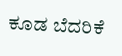ಕೂಡ ಬೆದರಿಕೆ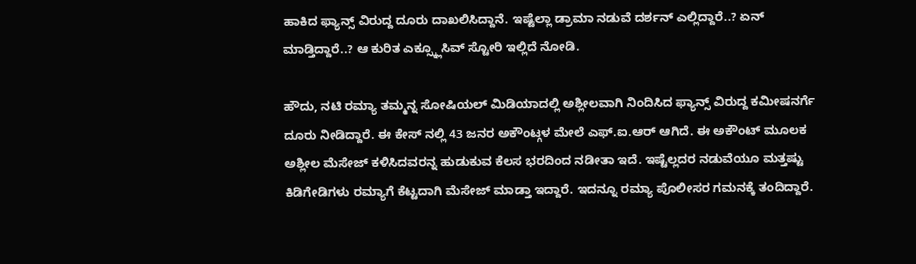ಹಾಕಿದ ಫ್ಯಾನ್ಸ್ ವಿರುದ್ದ ದೂರು ದಾಖಲಿಸಿದ್ದಾನೆ. ಇಷ್ಟೆಲ್ಲಾ ಡ್ರಾಮಾ ನಡುವೆ ದರ್ಶನ್ ಎಲ್ಲಿದ್ದಾರೆ..? ಏನ್ ಮಾಡ್ತಿದ್ದಾರೆ..? ಆ ಕುರಿತ ಎಕ್ಸ್ಕ್ಲೂಸಿವ್ ಸ್ಟೋರಿ ಇಲ್ಲಿದೆ ನೋಡಿ.

ಹೌದು, ನಟಿ ರಮ್ಯಾ ತಮ್ಮನ್ನ ಸೋಷಿಯಲ್ ಮಿಡಿಯಾದಲ್ಲಿ ಅಶ್ಲೀಲವಾಗಿ ನಿಂದಿಸಿದ ಫ್ಯಾನ್ಸ್ ವಿರುದ್ದ ಕಮೀಷನರ್ಗೆ ದೂರು ನೀಡಿದ್ದಾರೆ. ಈ ಕೇಸ್ ನಲ್ಲಿ 43 ಜನರ ಅಕೌಂಟ್ಗಳ ಮೇಲೆ ಎಫ್.ಐ.ಆರ್ ಆಗಿದೆ. ಈ ಅಕೌಂಟ್ ಮೂಲಕ ಅಶ್ಲೀಲ ಮೆಸೇಜ್ ಕಳಿಸಿದವರನ್ನ ಹುಡುಕುವ ಕೆಲಸ ಭರದಿಂದ ನಡೀತಾ ಇದೆ. ಇಷ್ಟೆಲ್ಲದರ ನಡುವೆಯೂ ಮತ್ತಷ್ಟು ಕಿಡಿಗೇಡಿಗಳು ರಮ್ಯಾಗೆ ಕೆಟ್ಟದಾಗಿ ಮೆಸೇಜ್ ಮಾಡ್ತಾ ಇದ್ದಾರೆ. ಇದನ್ನೂ ರಮ್ಯಾ ಪೊಲೀಸರ ಗಮನಕ್ಕೆ ತಂದಿದ್ದಾರೆ.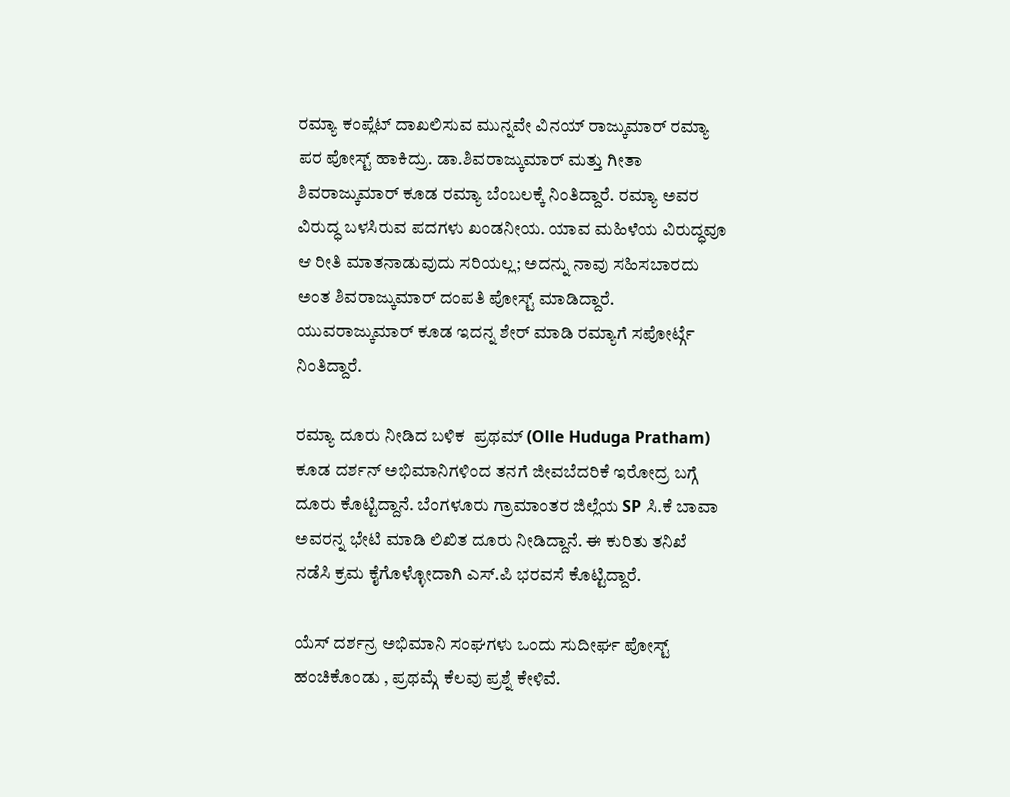ರಮ್ಯಾ ಕಂಪ್ಲೆಟ್ ದಾಖಲಿಸುವ ಮುನ್ನವೇ ವಿನಯ್ ರಾಜ್ಕುಮಾರ್ ರಮ್ಯಾ  ಪರ ಪೋಸ್ಟ್ ಹಾಕಿದ್ರು. ಡಾ.ಶಿವರಾಜ್ಕುಮಾರ್ ಮತ್ತು ಗೀತಾ ಶಿವರಾಜ್ಕುಮಾರ್ ಕೂಡ ರಮ್ಯಾ ಬೆಂಬಲಕ್ಕೆ ನಿಂತಿದ್ದಾರೆ. ರಮ್ಯಾ ಅವರ ವಿರುದ್ಧ ಬಳಸಿರುವ ಪದಗಳು ಖಂಡನೀಯ. ಯಾವ ಮಹಿಳೆಯ ವಿರುದ್ಧವೂ ಆ ರೀತಿ ಮಾತನಾಡುವುದು ಸರಿಯಲ್ಲ; ಅದನ್ನು ನಾವು ಸಹಿಸಬಾರದು ಅಂತ ಶಿವರಾಜ್ಕುಮಾರ್ ದಂಪತಿ ಪೋಸ್ಟ್ ಮಾಡಿದ್ದಾರೆ. ಯುವರಾಜ್ಕುಮಾರ್ ಕೂಡ ಇದನ್ನ ಶೇರ್ ಮಾಡಿ ರಮ್ಯಾಗೆ ಸಪೋರ್ಟ್ಗೆ ನಿಂತಿದ್ದಾರೆ.

ರಮ್ಯಾ ದೂರು ನೀಡಿದ ಬಳಿಕ  ಪ್ರಥಮ್ (Olle Huduga Pratham) ಕೂಡ ದರ್ಶನ್ ಅಭಿಮಾನಿಗಳಿಂದ ತನಗೆ ಜೀವಬೆದರಿಕೆ ಇರೋದ್ರ ಬಗ್ಗೆ ದೂರು ಕೊಟ್ಟಿದ್ದಾನೆ. ಬೆಂಗಳೂರು ಗ್ರಾಮಾಂತರ ಜಿಲ್ಲೆಯ SP ಸಿ.ಕೆ ಬಾವಾ ಅವರನ್ನ ಭೇಟಿ ಮಾಡಿ ಲಿಖಿತ ದೂರು ನೀಡಿದ್ದಾನೆ. ಈ ಕುರಿತು ತನಿಖೆ ನಡೆಸಿ ಕ್ರಮ ಕೈಗೊಳ್ಳೋದಾಗಿ ಎಸ್.ಪಿ ಭರವಸೆ ಕೊಟ್ಟಿದ್ದಾರೆ.

ಯೆಸ್ ದರ್ಶನ್ರ ಅಭಿಮಾನಿ ಸಂಘಗಳು ಒಂದು ಸುದೀರ್ಘ ಪೋಸ್ಟ್ ಹಂಚಿಕೊಂಡು , ಪ್ರಥಮ್ಗೆ ಕೆಲವು ಪ್ರಶ್ನೆ ಕೇಳಿವೆ.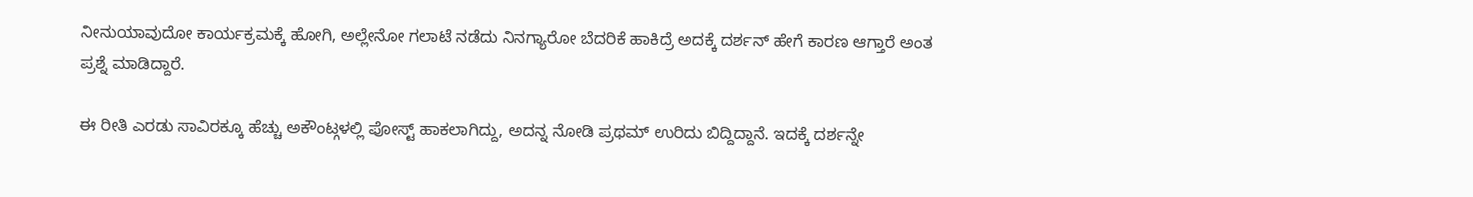ನೀನುಯಾವುದೋ ಕಾರ್ಯಕ್ರಮಕ್ಕೆ ಹೋಗಿ, ಅಲ್ಲೇನೋ ಗಲಾಟೆ ನಡೆದು ನಿನಗ್ಯಾರೋ ಬೆದರಿಕೆ ಹಾಕಿದ್ರೆ ಅದಕ್ಕೆ ದರ್ಶನ್ ಹೇಗೆ ಕಾರಣ ಆಗ್ತಾರೆ ಅಂತ ಪ್ರಶ್ನೆ ಮಾಡಿದ್ದಾರೆ.

ಈ ರೀತಿ ಎರಡು ಸಾವಿರಕ್ಕೂ ಹೆಚ್ಚು ಅಕೌಂಟ್ಗಳಲ್ಲಿ ಪೋಸ್ಟ್ ಹಾಕಲಾಗಿದ್ದು, ಅದನ್ನ ನೋಡಿ ಪ್ರಥಮ್ ಉರಿದು ಬಿದ್ದಿದ್ದಾನೆ. ಇದಕ್ಕೆ ದರ್ಶನ್ನೇ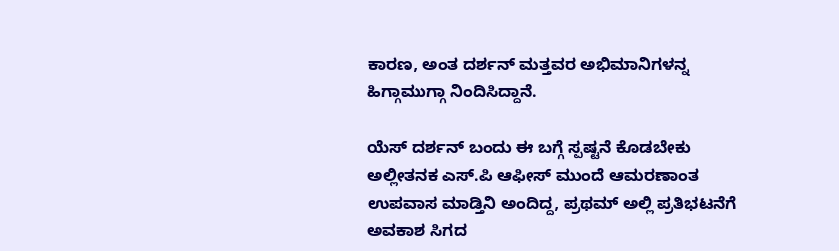ಕಾರಣ, ಅಂತ ದರ್ಶನ್ ಮತ್ತವರ ಅಭಿಮಾನಿಗಳನ್ನ ಹಿಗ್ಗಾಮುಗ್ಗಾ ನಿಂದಿಸಿದ್ದಾನೆ.

ಯೆಸ್ ದರ್ಶನ್ ಬಂದು ಈ ಬಗ್ಗೆ ಸ್ಪಷ್ಟನೆ ಕೊಡಬೇಕು ಅಲ್ಲೀತನಕ ಎಸ್.ಪಿ ಆಫೀಸ್ ಮುಂದೆ ಆಮರಣಾಂತ ಉಪವಾಸ ಮಾಡ್ತಿನಿ ಅಂದಿದ್ದ, ಪ್ರಥಮ್ ಅಲ್ಲಿ ಪ್ರತಿಭಟನೆಗೆ ಅವಕಾಶ ಸಿಗದ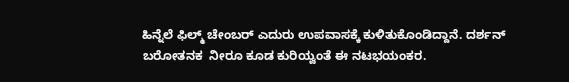ಹಿನ್ನೆಲೆ ಫಿಲ್ಮ್ ಚೇಂಬರ್ ಎದುರು ಉಪವಾಸಕ್ಕೆ ಕುಳಿತುಕೊಂಡಿದ್ದಾನೆ. ದರ್ಶನ್ ಬರೋತನಕ  ನೀರೂ ಕೂಡ ಕುರಿಯ್ವಂತೆ ಈ ನಟಭಯಂಕರ.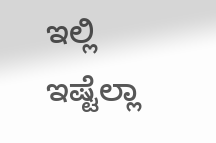ಇಲ್ಲಿ ಇಷ್ಟೆಲ್ಲಾ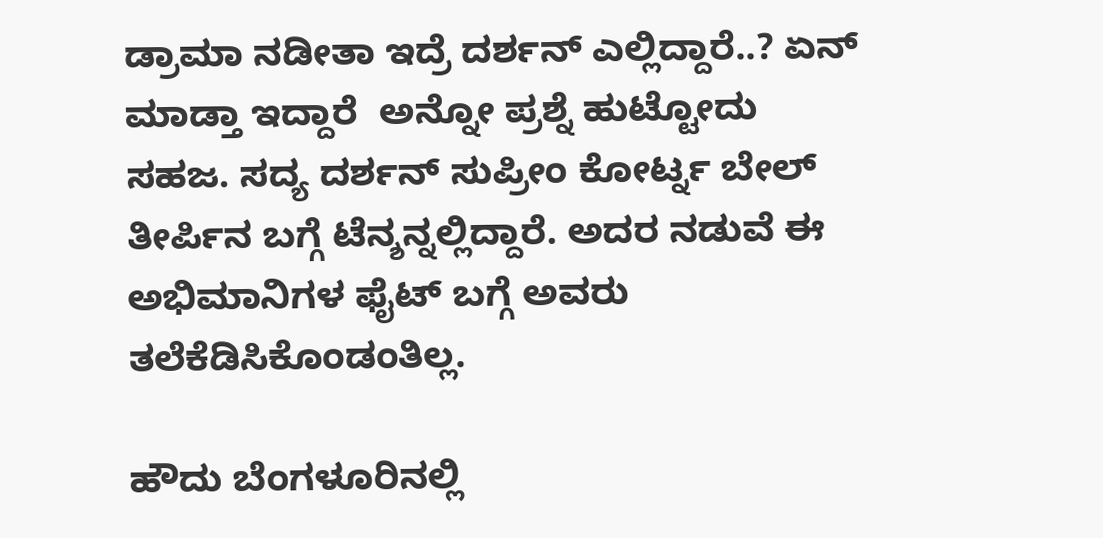ಡ್ರಾಮಾ ನಡೀತಾ ಇದ್ರೆ ದರ್ಶನ್ ಎಲ್ಲಿದ್ದಾರೆ..? ಏನ್ ಮಾಡ್ತಾ ಇದ್ದಾರೆ  ಅನ್ನೋ ಪ್ರಶ್ನೆ ಹುಟ್ಟೋದು ಸಹಜ. ಸದ್ಯ ದರ್ಶನ್ ಸುಪ್ರೀಂ ಕೋರ್ಟ್ನ ಬೇಲ್ ತೀರ್ಪಿನ ಬಗ್ಗೆ ಟೆನ್ಶನ್ನಲ್ಲಿದ್ದಾರೆ. ಅದರ ನಡುವೆ ಈ ಅಭಿಮಾನಿಗಳ ಫೈಟ್ ಬಗ್ಗೆ ಅವರು ತಲೆಕೆಡಿಸಿಕೊಂಡಂತಿಲ್ಲ.

ಹೌದು ಬೆಂಗಳೂರಿನಲ್ಲಿ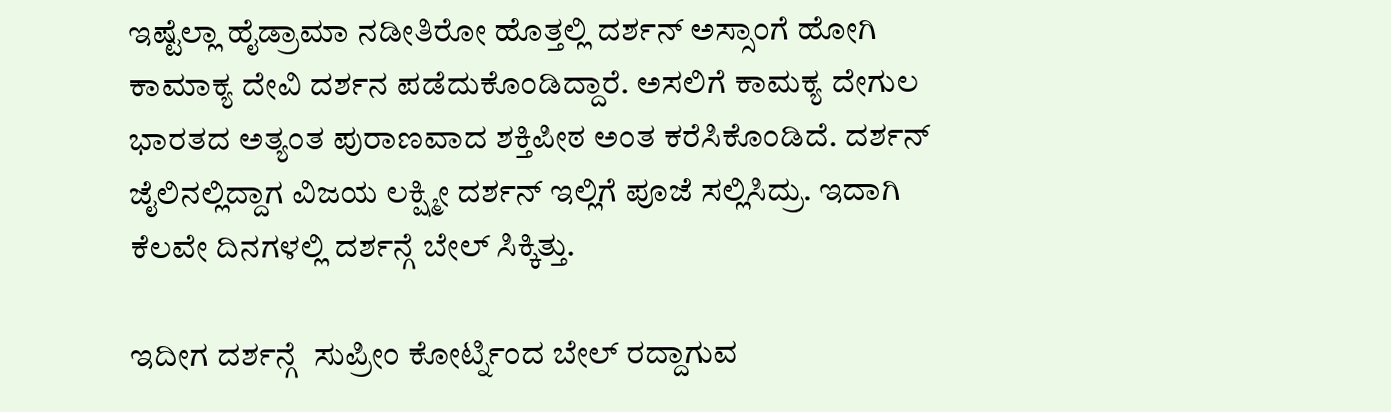ಇಷ್ಟೆಲ್ಲಾ ಹೈಡ್ರಾಮಾ ನಡೀತಿರೋ ಹೊತ್ತಲ್ಲಿ ದರ್ಶನ್ ಅಸ್ಸಾಂಗೆ ಹೋಗಿ ಕಾಮಾಕ್ಯ ದೇವಿ ದರ್ಶನ ಪಡೆದುಕೊಂಡಿದ್ದಾರೆ. ಅಸಲಿಗೆ ಕಾಮಕ್ಯ ದೇಗುಲ ಭಾರತದ ಅತ್ಯಂತ ಪುರಾಣವಾದ ಶಕ್ತಿಪೀಠ ಅಂತ ಕರೆಸಿಕೊಂಡಿದೆ. ದರ್ಶನ್ ಜೈಲಿನಲ್ಲಿದ್ದಾಗ ವಿಜಯ ಲಕ್ಷ್ಮೀ ದರ್ಶನ್ ಇಲ್ಲಿಗೆ ಪೂಜೆ ಸಲ್ಲಿಸಿದ್ರು. ಇದಾಗಿ ಕೆಲವೇ ದಿನಗಳಲ್ಲಿ ದರ್ಶನ್ಗೆ ಬೇಲ್ ಸಿಕ್ಕಿತ್ತು.

ಇದೀಗ ದರ್ಶನ್ಗೆ  ಸುಪ್ರೀಂ ಕೋರ್ಟ್ನಿಂದ ಬೇಲ್ ರದ್ದಾಗುವ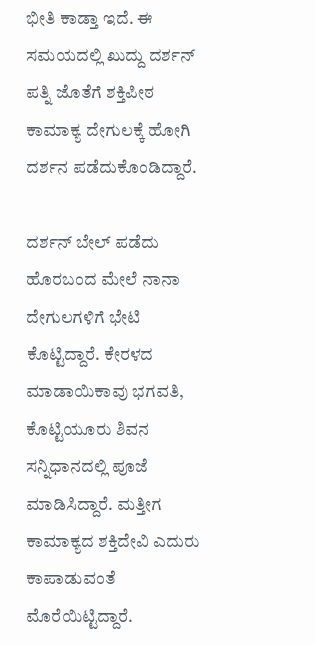ಭೀತಿ ಕಾಡ್ತಾ ಇದೆ. ಈ ಸಮಯದಲ್ಲಿ ಖುದ್ದು ದರ್ಶನ್ ಪತ್ನಿ ಜೊತೆಗೆ ಶಕ್ತಿಪೀಠ ಕಾಮಾಕ್ಯ ದೇಗುಲಕ್ಕೆ ಹೋಗಿ ದರ್ಶನ ಪಡೆದುಕೊಂಡಿದ್ದಾರೆ.

ದರ್ಶನ್ ಬೇಲ್ ಪಡೆದು ಹೊರಬಂದ ಮೇಲೆ ನಾನಾ ದೇಗುಲಗಳಿಗೆ ಭೇಟಿ ಕೊಟ್ಟಿದ್ದಾರೆ. ಕೇರಳದ ಮಾಡಾಯಿಕಾವು ಭಗವತಿ, ಕೊಟ್ಟಿಯೂರು ಶಿವನ ಸನ್ನಿಧಾನದಲ್ಲಿ ಪೂಜೆ ಮಾಡಿಸಿದ್ದಾರೆ. ಮತ್ತೀಗ ಕಾಮಾಕ್ಯದ ಶಕ್ತಿದೇವಿ ಎದುರು ಕಾಪಾಡುವಂತೆ ಮೊರೆಯಿಟ್ಟಿದ್ದಾರೆ.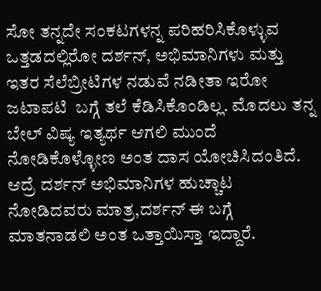ಸೋ ತನ್ನದೇ ಸಂಕಟಗಳನ್ನ ಪರಿಹರಿಸಿಕೊಳ್ಳುವ ಒತ್ತಡದಲ್ಲಿರೋ ದರ್ಶನ್, ಅಭಿಮಾನಿಗಳು ಮತ್ತು ಇತರ ಸೆಲೆಬ್ರೀಟಿಗಳ ನಡುವೆ ನಡೀತಾ ಇರೋ ಜಟಾಪಟಿ  ಬಗ್ಗೆ ತಲೆ ಕೆಡಿಸಿಕೊಂಡಿಲ್ಲ. ಮೊದಲು ತನ್ನ ಬೇಲ್ ವಿಷ್ಯ ಇತ್ಯರ್ಥ ಆಗಲಿ ಮುಂದೆ ನೋಡಿಕೊಳ್ಳೋಣ ಅಂತ ದಾಸ ಯೋಚಿಸಿದಂತಿದೆ. ಆದ್ರೆ ದರ್ಶನ್ ಅಭಿಮಾನಿಗಳ ಹುಚ್ಚಾಟ ನೋಡಿದವರು ಮಾತ್ರ,ದರ್ಶನ್ ಈ ಬಗ್ಗೆ ಮಾತನಾಡಲಿ ಅಂತ ಒತ್ತಾಯಿಸ್ತಾ ಇದ್ದಾರೆ.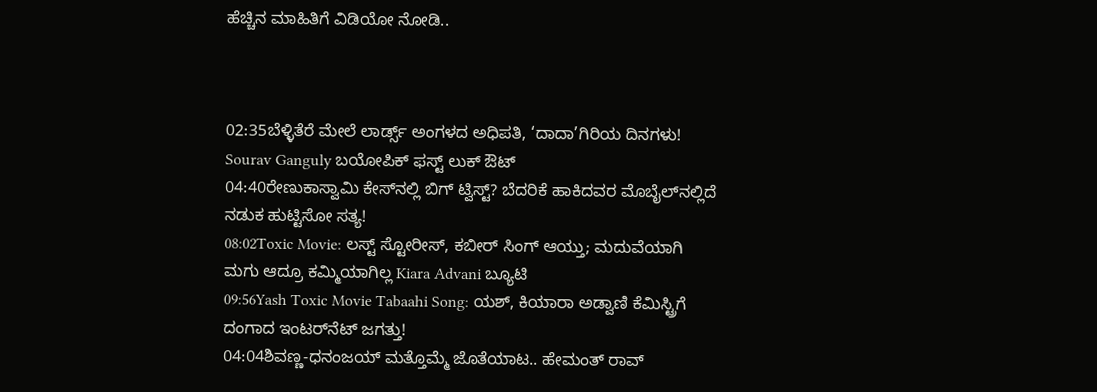ಹೆಚ್ಚಿನ ಮಾಹಿತಿಗೆ ವಿಡಿಯೋ ನೋಡಿ..



02:35ಬೆಳ್ಳಿತೆರೆ ಮೇಲೆ ಲಾರ್ಡ್ಸ್ ಅಂಗಳದ ಅಧಿಪತಿ, ‘ದಾದಾ’ಗಿರಿಯ ದಿನಗಳು! Sourav Ganguly ಬಯೋಪಿಕ್‌ ಫಸ್ಟ್ ಲುಕ್ ಔಟ್
04:40ರೇಣುಕಾಸ್ವಾಮಿ ಕೇಸ್‌ನಲ್ಲಿ ಬಿಗ್ ಟ್ವಿಸ್ಟ್? ಬೆದರಿಕೆ ಹಾಕಿದವರ ಮೊಬೈಲ್‌ನಲ್ಲಿದೆ ನಡುಕ ಹುಟ್ಟಿಸೋ ಸತ್ಯ!
08:02Toxic Movie: ಲಸ್ಟ್ ಸ್ಟೋರೀಸ್, ಕಬೀರ್ ಸಿಂಗ್ ಆಯ್ತು; ಮದುವೆಯಾಗಿ ಮಗು ಆದ್ರೂ ಕಮ್ಮಿಯಾಗಿಲ್ಲ Kiara Advani ಬ್ಯೂಟಿ
09:56Yash Toxic Movie Tabaahi Song: ಯಶ್‌, ಕಿಯಾರಾ ಅಡ್ವಾಣಿ ಕೆಮಿಸ್ಟ್ರಿಗೆ ದಂಗಾದ ಇಂಟರ್‌ನೆಟ್‌ ಜಗತ್ತು!
04:04ಶಿವಣ್ಣ-ಧನಂಜಯ್ ಮತ್ತೊಮ್ಮೆ ಜೊತೆಯಾಟ.. ಹೇಮಂತ್ ರಾವ್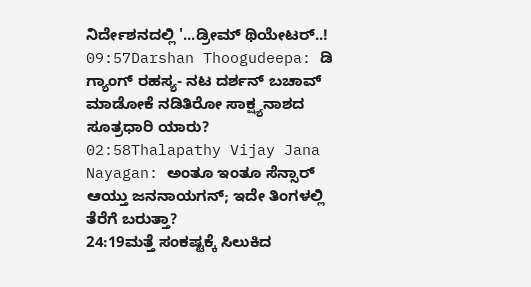ನಿರ್ದೇಶನದಲ್ಲಿ '...ಡ್ರೀಮ್ ಥಿಯೇಟರ್..!
09:57Darshan Thoogudeepa: ಡಿ ಗ್ಯಾಂಗ್ ರಹಸ್ಯ- ನಟ ದರ್ಶನ್ ಬಚಾವ್ ಮಾಡೋಕೆ ನಡಿತಿರೋ ಸಾಕ್ಷ್ಯನಾಶದ ಸೂತ್ರಧಾರಿ ಯಾರು?
02:58Thalapathy Vijay Jana Nayagan: ಅಂತೂ ಇಂತೂ ಸೆನ್ಸಾರ್ ಆಯ್ತು ಜನನಾಯಗನ್; ಇದೇ ತಿಂಗಳಲ್ಲಿ ತೆರೆಗೆ ಬರುತ್ತಾ?
24:19ಮತ್ತೆ ಸಂಕಷ್ಟಕ್ಕೆ ಸಿಲುಕಿದ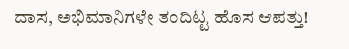ದಾಸ, ಅಭಿಮಾನಿಗಳೇ ತಂದಿಟ್ಟ ಹೊಸ ಆಪತ್ತು!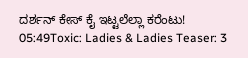ದರ್ಶನ್ ಕೇಸ್ ಕೈ ಇಟ್ಟಲೆಲ್ಲಾ ಕರೆಂಟು!
05:49Toxic: Ladies & Ladies Teaser: 3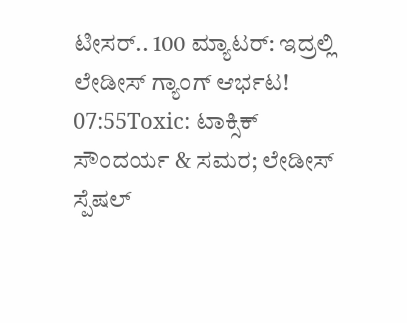ಟೀಸರ್.. 100 ಮ್ಯಾಟರ್: ಇದ್ರಲ್ಲಿ ಲೇಡೀಸ್ ಗ್ಯಾಂಗ್ ಆರ್ಭಟ!
07:55Toxic: ಟಾಕ್ಸಿಕ್ ಸೌಂದರ್ಯ & ಸಮರ; ಲೇಡೀಸ್ ಸ್ಪೆಷಲ್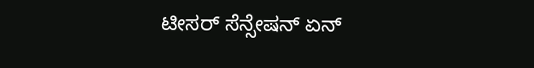ಟೀಸರ್ ಸೆನ್ಸೇಷನ್‌ ಏನ್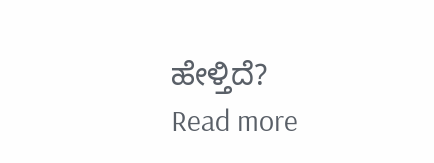ಹೇಳ್ತಿದೆ?
Read more